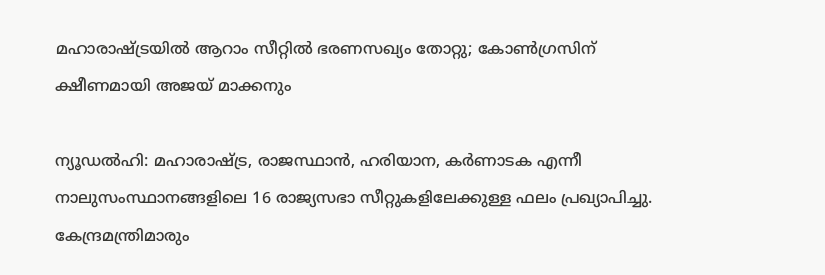മഹാരാഷ്ട്രയില്‍ ആറാം സീറ്റില്‍ ഭരണസഖ്യം തോറ്റു; കോണ്‍ഗ്രസിന് ക്ഷീണമായി അജയ് മാക്കനും

ന്യൂഡല്‍ഹി: മഹാരാഷ്ട്ര, രാജസ്ഥാന്‍, ഹരിയാന, കര്‍ണാടക എന്നീ നാലുസംസ്ഥാനങ്ങളിലെ 16 രാജ്യസഭാ സീറ്റുകളിലേക്കുള്ള ഫലം പ്രഖ്യാപിച്ചു.
കേന്ദ്രമന്ത്രിമാരും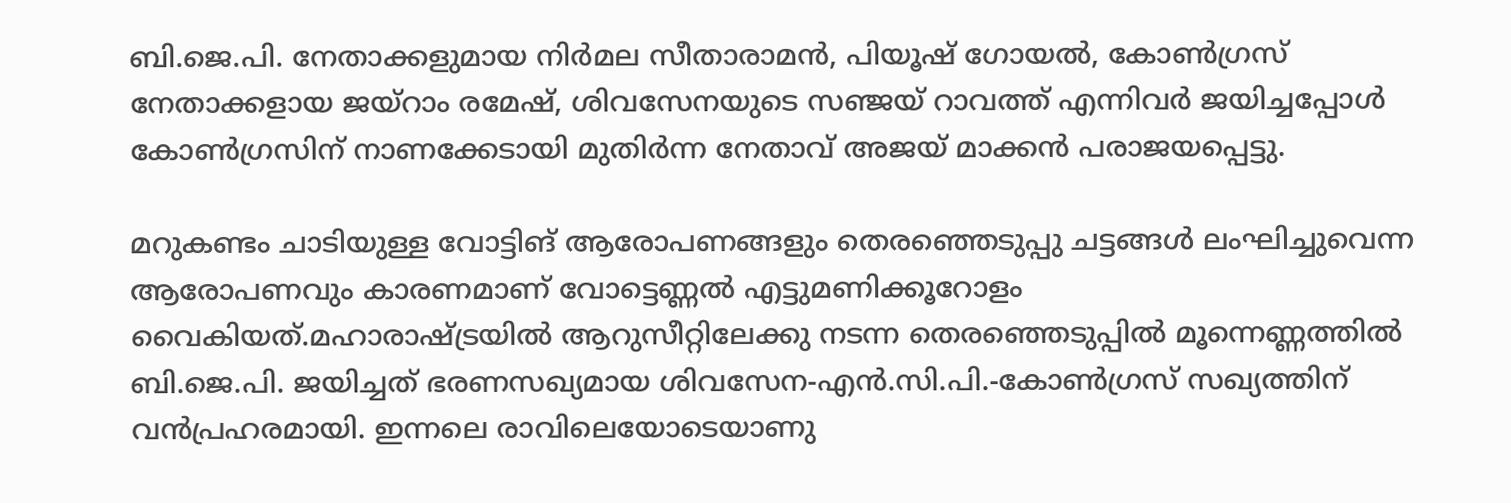ബി.ജെ.പി. നേതാക്കളുമായ നിര്‍മല സീതാരാമന്‍, പിയൂഷ് ഗോയല്‍, കോണ്‍ഗ്രസ് നേതാക്കളായ ജയ്റാം രമേഷ്, ശിവസേനയുടെ സഞ്ജയ് റാവത്ത് എന്നിവര്‍ ജയിച്ചപ്പോള്‍ കോണ്‍ഗ്രസിന് നാണക്കേടായി മുതിര്‍ന്ന നേതാവ് അജയ് മാക്കന്‍ പരാജയപ്പെട്ടു.

മറുകണ്ടം ചാടിയുള്ള വോട്ടിങ് ആരോപണങ്ങളും തെരഞ്ഞെടുപ്പു ചട്ടങ്ങള്‍ ലംഘിച്ചുവെന്ന ആരോപണവും കാരണമാണ് വോട്ടെണ്ണല്‍ എട്ടുമണിക്കൂറോളം വൈകിയത്.മഹാരാഷ്ട്രയില്‍ ആറുസീറ്റിലേക്കു നടന്ന തെരഞ്ഞെടുപ്പില്‍ മൂന്നെണ്ണത്തില്‍ ബി.ജെ.പി. ജയിച്ചത് ഭരണസഖ്യമായ ശിവസേന-എന്‍.സി.പി.-കോണ്‍ഗ്രസ് സഖ്യത്തിന് വന്‍പ്രഹരമായി. ഇന്നലെ രാവിലെയോടെയാണു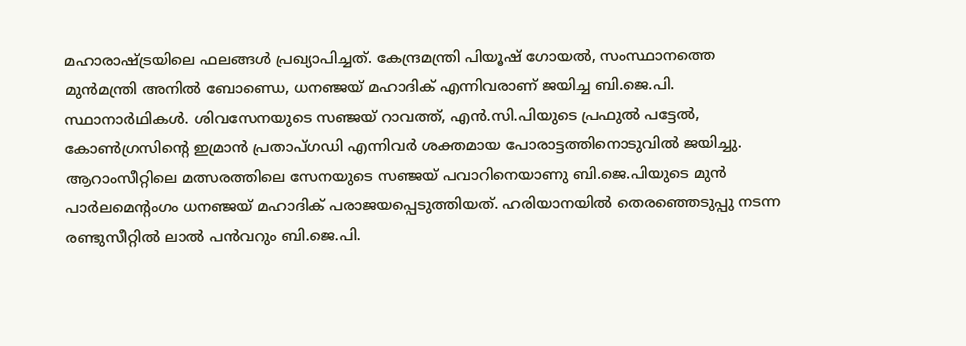മഹാരാഷ്ട്രയിലെ ഫലങ്ങള്‍ പ്രഖ്യാപിച്ചത്. കേന്ദ്രമന്ത്രി പിയൂഷ് ഗോയല്‍, സംസ്ഥാനത്തെ മുന്‍മന്ത്രി അനില്‍ ബോണ്ഡെ, ധനഞ്ജയ് മഹാദിക് എന്നിവരാണ് ജയിച്ച ബി.ജെ.പി. സ്ഥാനാര്‍ഥികള്‍. ശിവസേനയുടെ സഞ്ജയ് റാവത്ത്, എന്‍.സി.പിയുടെ പ്രഫുല്‍ പട്ടേല്‍, കോണ്‍ഗ്രസിന്റെ ഇമ്രാന്‍ പ്രതാപ്ഗഡി എന്നിവര്‍ ശക്തമായ പോരാട്ടത്തിനൊടുവില്‍ ജയിച്ചു. ആറാംസീറ്റിലെ മത്സരത്തിലെ സേനയുടെ സഞ്ജയ് പവാറിനെയാണു ബി.ജെ.പിയുടെ മുന്‍ പാര്‍ലമെന്റംഗം ധനഞ്ജയ് മഹാദിക് പരാജയപ്പെടുത്തിയത്. ഹരിയാനയില്‍ തെരഞ്ഞെടുപ്പു നടന്ന രണ്ടുസീറ്റില്‍ ലാല്‍ പന്‍വറും ബി.ജെ.പി.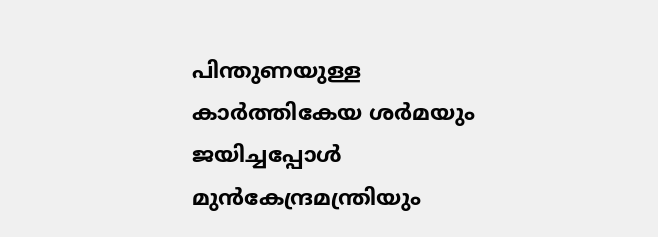പിന്തുണയുള്ള കാര്‍ത്തികേയ ശര്‍മയും ജയിച്ചപ്പോള്‍ മുന്‍കേന്ദ്രമന്ത്രിയും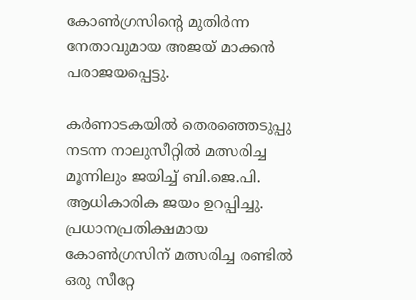കോണ്‍ഗ്രസിന്റെ മുതിര്‍ന്ന നേതാവുമായ അജയ് മാക്കന്‍ പരാജയപ്പെട്ടു.

കര്‍ണാടകയില്‍ തെരഞ്ഞെടുപ്പു നടന്ന നാലുസീറ്റില്‍ മത്സരിച്ച മൂന്നിലും ജയിച്ച് ബി.ജെ.പി. ആധികാരിക ജയം ഉറപ്പിച്ചു. പ്രധാനപ്രതിക്ഷമായ കോണ്‍ഗ്രസിന് മത്സരിച്ച രണ്ടില്‍ ഒരു സീറ്റേ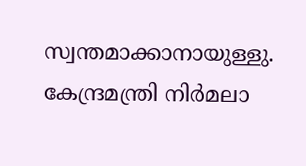സ്വന്തമാക്കാനായുള്ളു. കേന്ദ്രമന്ത്രി നിര്‍മലാ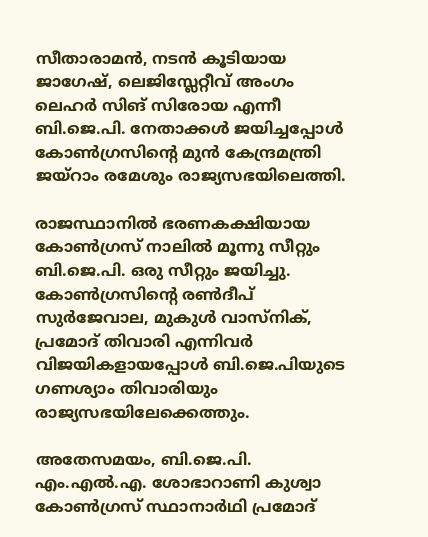സീതാരാമന്‍, നടന്‍ കൂടിയായ ജാഗേഷ്, ലെജിസ്ലേറ്റീവ് അംഗം ലെഹര്‍ സിങ് സിരോയ എന്നീ ബി.ജെ.പി. നേതാക്കള്‍ ജയിച്ചപ്പോള്‍ കോണ്‍ഗ്രസിന്റെ മുന്‍ കേന്ദ്രമന്ത്രി ജയ്റാം രമേശും രാജ്യസഭയിലെത്തി.

രാജസ്ഥാനില്‍ ഭരണകക്ഷിയായ കോണ്‍ഗ്രസ് നാലില്‍ മൂന്നു സീറ്റും ബി.ജെ.പി. ഒരു സീറ്റും ജയിച്ചു. കോണ്‍ഗ്രസിന്റെ രണ്‍ദീപ് സുര്‍ജേവാല, മുകുള്‍ വാസ്നിക്, പ്രമോദ് തിവാരി എന്നിവര്‍ വിജയികളായപ്പോള്‍ ബി.ജെ.പിയുടെ ഗണശ്യാം തിവാരിയും രാജ്യസഭയിലേക്കെത്തും.

അതേസമയം, ബി.ജെ.പി. എം.എല്‍.എ. ശോഭാറാണി കുശ്വാ കോണ്‍ഗ്രസ് സ്ഥാനാര്‍ഥി പ്രമോദ്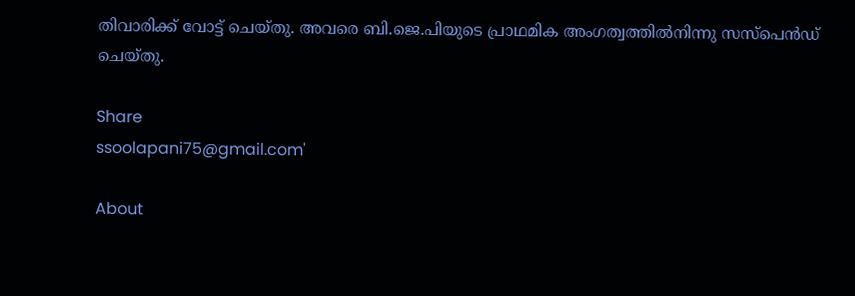തിവാരിക്ക് വോട്ട് ചെയ്തു. അവരെ ബി.ജെ.പിയുടെ പ്രാഥമിക അംഗത്വത്തില്‍നിന്നു സസ്പെന്‍ഡ് ചെയ്തു.

Share
ssoolapani75@gmail.com'

About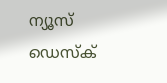ന്യൂസ് ഡെസ്ക്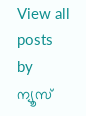View all posts by ന്യൂസ്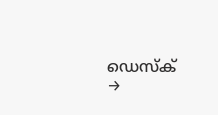ഡെസ്ക് →